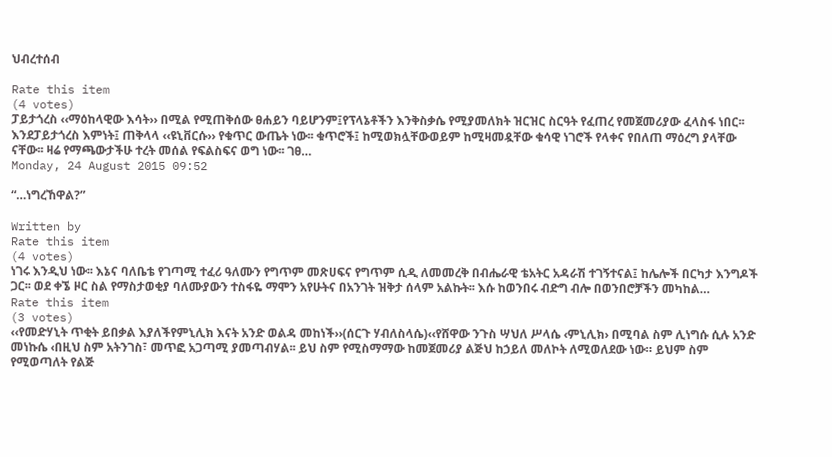ህብረተሰብ

Rate this item
(4 votes)
ፓይታጎረስ ‹‹ማዕከላዊው እሳት›› በሚል የሚጠቅሰው ፀሐይን ባይሆንም፤የፕላኔቶችን እንቅስቃሴ የሚያመለክት ዝርዝር ስርዓት የፈጠረ የመጀመሪያው ፈላስፋ ነበር፡፡ እንደፓይታጎረስ እምነት፤ ጠቅላላ ‹‹ዩኒቨርሱ›› የቁጥር ውጤት ነው፡፡ ቁጥሮች፤ ከሚወክሏቸውወይም ከሚዛመዷቸው ቁሳዊ ነገሮች የላቀና የበለጠ ማዕረግ ያላቸው ናቸው፡፡ ዛሬ የማጫውታችሁ ተረት መሰል የፍልስፍና ወግ ነው፡፡ ገፀ…
Monday, 24 August 2015 09:52

“…ነግረኸዋል?”

Written by
Rate this item
(4 votes)
ነገሩ እንዲህ ነው፡፡ እኔና ባለቤቴ የገጣሚ ተፈሪ ዓለሙን የግጥም መጽሀፍና የግጥም ሲዲ ለመመረቅ በብሔራዊ ቴአትር አዳራሽ ተገኝተናል፤ ከሌሎች በርካታ እንግዶች ጋር፡፡ ወደ ቀኜ ዞር ስል የማስታወቂያ ባለሙያውን ተስፋዬ ማሞን አየሁትና በአንገት ዝቅታ ሰላም አልኩት፡፡ እሱ ከወንበሩ ብድግ ብሎ በወንበሮቻችን መካከል…
Rate this item
(3 votes)
‹‹የመድሃኒት ጥቂት ይበቃል እያለችየምኒሊክ እናት አንድ ወልዳ መከነች››(ሰርጉ ሃብለስላሴ)‹‹የሸዋው ንጉስ ሣህለ ሥላሴ ‹ምኒሊክ› በሚባል ስም ሊነግሱ ሲሉ አንድ መነኩሴ ‹በዚህ ስም አትንገስ፣ መጥፎ አጋጣሚ ያመጣብሃል፡፡ ይህ ስም የሚስማማው ከመጀመሪያ ልጅህ ከኃይለ መለኮት ለሚወለደው ነው። ይህም ስም የሚወጣለት የልጅ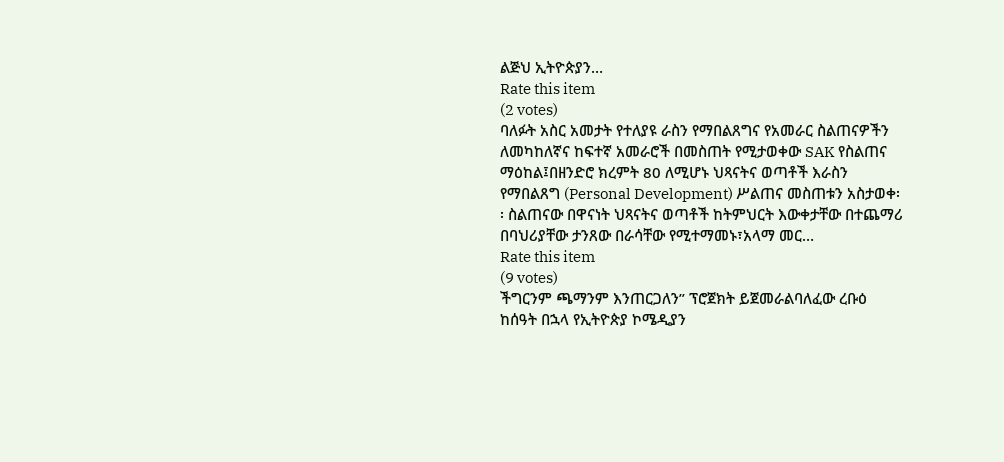ልጅህ ኢትዮጵያን…
Rate this item
(2 votes)
ባለፉት አስር አመታት የተለያዩ ራስን የማበልጸግና የአመራር ስልጠናዎችን ለመካከለኛና ከፍተኛ አመራሮች በመስጠት የሚታወቀው SAK የስልጠና ማዕከል፤በዘንድሮ ክረምት 80 ለሚሆኑ ህጻናትና ወጣቶች እራስን የማበልጸግ (Personal Development) ሥልጠና መስጠቱን አስታወቀ፡፡ ስልጠናው በዋናነት ህጻናትና ወጣቶች ከትምህርት እውቀታቸው በተጨማሪ በባህሪያቸው ታንጸው በራሳቸው የሚተማመኑ፣አላማ መር…
Rate this item
(9 votes)
ችግርንም ጫማንም እንጠርጋለን” ፕሮጀክት ይጀመራልባለፈው ረቡዕ ከሰዓት በኋላ የኢትዮጵያ ኮሜዲያን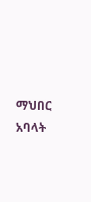ማህበር አባላት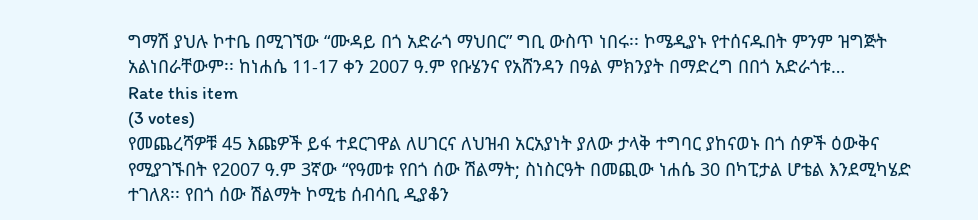ግማሽ ያህሉ ኮተቤ በሚገኘው “ሙዳይ በጎ አድራጎ ማህበር” ግቢ ውስጥ ነበሩ፡፡ ኮሜዲያኑ የተሰናዱበት ምንም ዝግጅት አልነበራቸውም፡፡ ከነሐሴ 11-17 ቀን 2007 ዓ.ም የቡሄንና የአሸንዳን በዓል ምክንያት በማድረግ በበጎ አድራጎቱ…
Rate this item
(3 votes)
የመጨረሻዎቹ 45 እጩዎች ይፋ ተደርገዋል ለሀገርና ለህዝብ አርአያነት ያለው ታላቅ ተግባር ያከናወኑ በጎ ሰዎች ዕውቅና የሚያገኙበት የ2007 ዓ.ም 3ኛው “የዓመቱ የበጎ ሰው ሽልማት; ስነስርዓት በመጪው ነሐሴ 30 በካፒታል ሆቴል እንደሚካሄድ ተገለጸ፡፡ የበጎ ሰው ሽልማት ኮሚቴ ሰብሳቢ ዲያቆን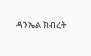ዳንኤል ክብረት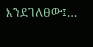እንደገለፀው፤…